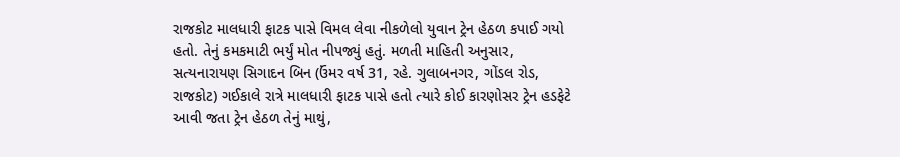રાજકોટ માલધારી ફાટક પાસે વિમલ લેવા નીકળેલો યુવાન ટ્રેન હેઠળ કપાઈ ગયો હતો. તેનું કમકમાટી ભર્યું મોત નીપજ્યું હતું. મળતી માહિતી અનુસાર, સત્યનારાયણ સિગાદન બિન (ઉંમર વર્ષ 31, રહે. ગુલાબનગર, ગોંડલ રોડ, રાજકોટ) ગઈકાલે રાત્રે માલધારી ફાટક પાસે હતો ત્યારે કોઈ કારણોસર ટ્રેન હડફેટે આવી જતા ટ્રેન હેઠળ તેનું માથું,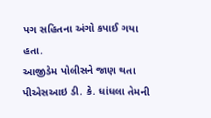પગ સહિતના અંગો કપાઈ ગયા હતા.
આજીડેમ પોલીસને જાણ થતા પીએસઆઇ ડી. કે. ધાંધલા તેમની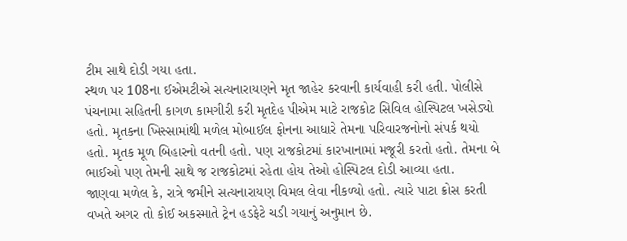ટીમ સાથે દોડી ગયા હતા.
સ્થળ પર 108ના ઈએમટીએ સત્યનારાયણને મૃત જાહેર કરવાની કાર્યવાહી કરી હતી. પોલીસે પંચનામા સહિતની કાગળ કામગીરી કરી મૃતદેહ પીએમ માટે રાજકોટ સિવિલ હોસ્પિટલ ખસેડ્યો હતો. મૃતકના ખિસ્સામાંથી મળેલ મોબાઈલ ફોનના આધારે તેમના પરિવારજનોનો સંપર્ક થયો હતો. મૃતક મૂળ બિહારનો વતની હતો. પણ રાજકોટમાં કારખાનામાં મજૂરી કરતો હતો. તેમના બે ભાઈઓ પણ તેમની સાથે જ રાજકોટમાં રહેતા હોય તેઓ હોસ્પિટલ દોડી આવ્યા હતા.
જાણવા મળેલ કે, રાત્રે જમીને સત્યનારાયણ વિમલ લેવા નીકળ્યો હતો. ત્યારે પાટા ક્રોસ કરતી વખતે અગર તો કોઈ અકસ્માતે ટ્રેન હડફેટે ચડી ગયાનું અનુમાન છે.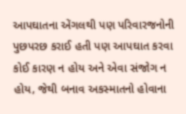આપઘાતના એંગલથી પણ પરિવારજનોની પુછપરછ કરાઈ હતી પણ આપઘાત કરવા કોઈ કારણ ન હોય અને એવા સંજોગ ન હોય, જેથી બનાવ અકસ્માતનો હોવાના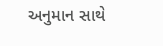અનુમાન સાથે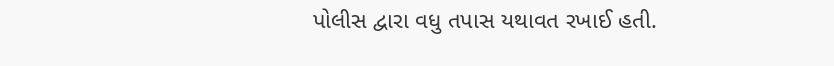પોલીસ દ્વારા વધુ તપાસ યથાવત રખાઈ હતી.